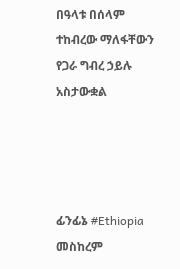በዓላቱ በሰላም ተከብረው ማለፋቸውን የጋራ ግብረ ኃይሉ አስታውቋል




ፊንፊኔ #Ethiopia መስከረም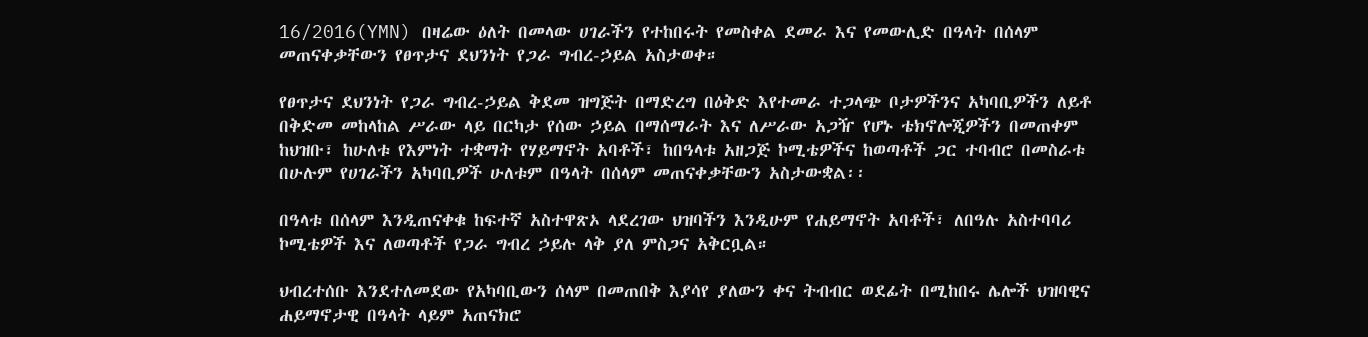16/2016(YMN) በዛሬው ዕለት በመላው ሀገራችን የተከበሩት የመስቀል ደመራ እና የመውሊድ በዓላት በሰላም መጠናቀቃቸውን የፀጥታና ደህንነት የጋራ ግብረ-ኃይል አስታወቀ።

የፀጥታና ደህንነት የጋራ ግብረ-ኃይል ቅደመ ዝግጅት በማድረግ በዕቅድ እየተመራ ተጋላጭ ቦታዎችንና አካባቢዎችን ለይቶ በቅድመ መከላከል ሥራው ላይ በርካታ የሰው ኃይል በማሰማራት እና ለሥራው አጋዥ የሆኑ ቴክኖሎጂዎችን በመጠቀም ከህዝቡ፣ ከሁለቱ የእምነት ተቋማት የሃይማኖት አባቶች፣ ከበዓላቱ አዘጋጅ ኮሚቴዎችና ከወጣቶች ጋር ተባብሮ በመስራቱ በሁሉም የሀገራችን አካባቢዎች ሁለቱም በዓላት በሰላም መጠናቀቃቸውን አስታውቋል፡፡

በዓላቱ በሰላም እንዲጠናቀቁ ከፍተኛ አስተዋጽኦ ላደረገው ህዝባችን እንዲሁም የሐይማኖት አባቶች፣ ለበዓሉ አስተባባሪ ኮሚቴዎች እና ለወጣቶች የጋራ ግብረ ኃይሉ ላቅ ያለ ምስጋና አቅርቧል።

ህብረተሰቡ እንደተለመደው የአካባቢውን ሰላም በመጠበቅ እያሳየ ያለውን ቀና ትብብር ወደፊት በሚከበሩ ሌሎች ህዝባዊና ሐይማኖታዊ በዓላት ላይም አጠናክሮ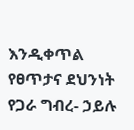እንዲቀጥል የፀጥታና ደህንነት የጋራ ግብረ- ኃይሉ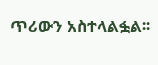ጥሪውን አስተላልፏል፡፡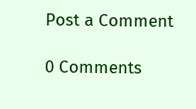Post a Comment

0 Comments